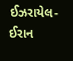ઈઝરાયેલ-ઈરાન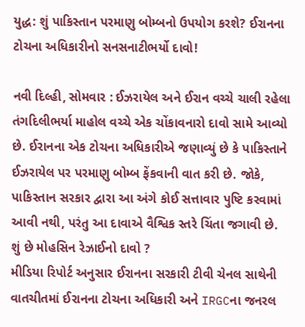યુદ્ધ: શું પાકિસ્તાન પરમાણુ બોમ્બનો ઉપયોગ કરશે? ઈરાનના ટોચના અધિકારીનો સનસનાટીભર્યો દાવો!

નવી દિલ્હી, સોમવાર : ઈઝરાયેલ અને ઈરાન વચ્ચે ચાલી રહેલા તંગદિલીભર્યા માહોલ વચ્ચે એક ચોંકાવનારો દાવો સામે આવ્યો છે. ઈરાનના એક ટોચના અધિકારીએ જણાવ્યું છે કે પાકિસ્તાને ઈઝરાયેલ પર પરમાણુ બોમ્બ ફેંકવાની વાત કરી છે. જોકે, પાકિસ્તાન સરકાર દ્વારા આ અંગે કોઈ સત્તાવાર પુષ્ટિ કરવામાં આવી નથી, પરંતુ આ દાવાએ વૈશ્વિક સ્તરે ચિંતા જગાવી છે.
શું છે મોહસિન રેઝાઈનો દાવો ?
મીડિયા રિપોર્ટ અનુસાર ઈરાનના સરકારી ટીવી ચેનલ સાથેની વાતચીતમાં ઈરાનના ટોચના અધિકારી અને IRGCના જનરલ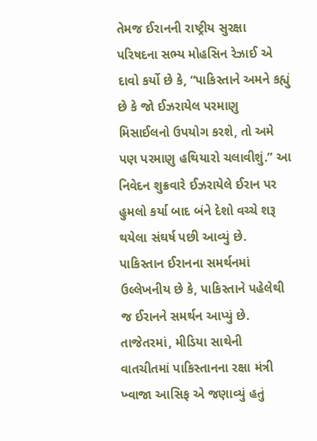તેમજ ઈરાનની રાષ્ટ્રીય સુરક્ષા પરિષદના સભ્ય મોહસિન રેઝાઈ એ દાવો કર્યો છે કે, “પાકિસ્તાને અમને કહ્યું છે કે જો ઈઝરાયેલ પરમાણુ મિસાઈલનો ઉપયોગ કરશે, તો અમે પણ પરમાણુ હથિયારો ચલાવીશું.” આ નિવેદન શુક્રવારે ઈઝરાયેલે ઈરાન પર હુમલો કર્યા બાદ બંને દેશો વચ્ચે શરૂ થયેલા સંઘર્ષ પછી આવ્યું છે.
પાકિસ્તાન ઈરાનના સમર્થનમાં
ઉલ્લેખનીય છે કે, પાકિસ્તાને પહેલેથી જ ઈરાનને સમર્થન આપ્યું છે. તાજેતરમાં, મીડિયા સાથેની વાતચીતમાં પાકિસ્તાનના રક્ષા મંત્રી ખ્વાજા આસિફ એ જણાવ્યું હતું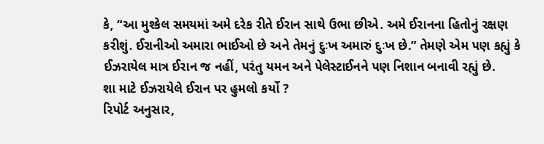કે, “આ મુશ્કેલ સમયમાં અમે દરેક રીતે ઈરાન સાથે ઉભા છીએ. અમે ઈરાનના હિતોનું રક્ષણ કરીશું. ઈરાનીઓ અમારા ભાઈઓ છે અને તેમનું દુઃખ અમારું દુઃખ છે.” તેમણે એમ પણ કહ્યું કે ઈઝરાયેલ માત્ર ઈરાન જ નહીં, પરંતુ યમન અને પેલેસ્ટાઈનને પણ નિશાન બનાવી રહ્યું છે.
શા માટે ઈઝરાયેલે ઈરાન પર હુમલો કર્યો ?
રિપોર્ટ અનુસાર,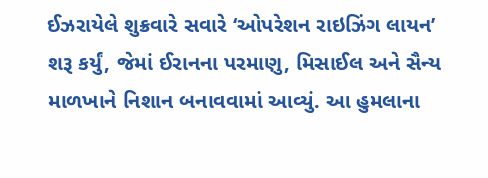ઈઝરાયેલે શુક્રવારે સવારે ‘ઓપરેશન રાઇઝિંગ લાયન’ શરૂ કર્યું, જેમાં ઈરાનના પરમાણુ, મિસાઈલ અને સૈન્ય માળખાને નિશાન બનાવવામાં આવ્યું. આ હુમલાના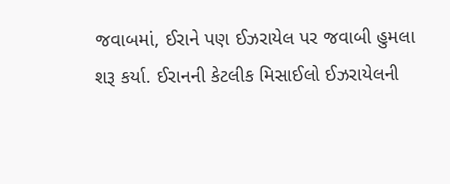જવાબમાં, ઈરાને પણ ઈઝરાયેલ પર જવાબી હુમલા શરૂ કર્યા. ઈરાનની કેટલીક મિસાઈલો ઈઝરાયેલની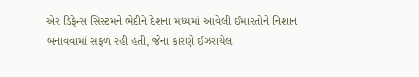એર ડિફેન્સ સિસ્ટમને ભેદીને દેશના મધ્યમાં આવેલી ઈમારતોને નિશાન બનાવવામાં સફળ રહી હતી, જેના કારણે ઈઝરાયેલ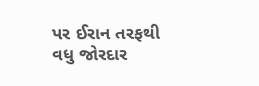પર ઈરાન તરફથી વધુ જોરદાર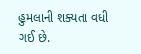હુમલાની શક્યતા વધી ગઈ છે.